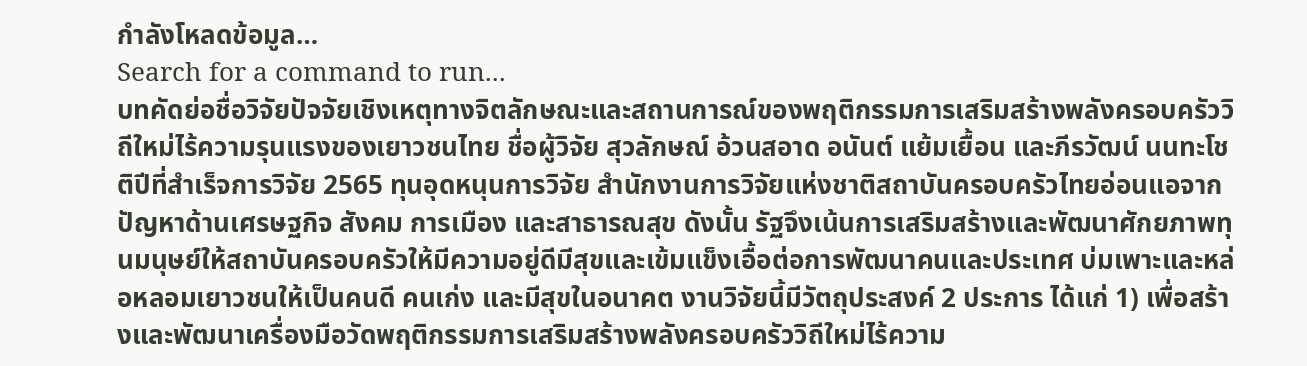กำลังโหลดข้อมูล…
Search for a command to run...
บทคัดย่อชื่อวิจัยปัจจัยเชิงเหตุทางจิตลักษณะและสถานการณ์ของพฤติกรรมการเสริมสร้างพลังครอบครัววิถีใหม่ไร้ความรุนแรงของเยาวชนไทย ชื่อผู้วิจัย สุวลักษณ์ อ้วนสอาด อนันต์ แย้มเยื้อน และภีรวัฒน์ นนทะโชติปีที่สำเร็จการวิจัย 2565 ทุนอุดหนุนการวิจัย สำนักงานการวิจัยแห่งชาติสถาบันครอบครัวไทยอ่อนแอจากปัญหาด้านเศรษฐกิจ สังคม การเมือง และสาธารณสุข ดังนั้น รัฐจึงเน้นการเสริมสร้างและพัฒนาศักยภาพทุนมนุษย์ให้สถาบันครอบครัวให้มีความอยู่ดีมีสุขและเข้มแข็งเอื้อต่อการพัฒนาคนและประเทศ บ่มเพาะและหล่อหลอมเยาวชนให้เป็นคนดี คนเก่ง และมีสุขในอนาคต งานวิจัยนี้มีวัตถุประสงค์ 2 ประการ ได้แก่ 1) เพื่อสร้างและพัฒนาเครื่องมือวัดพฤติกรรมการเสริมสร้างพลังครอบครัววิถีใหม่ไร้ความ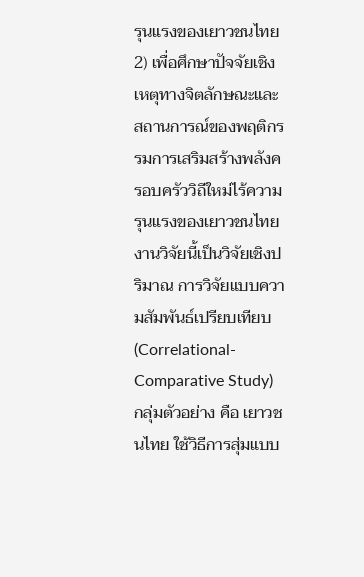รุนแรงของเยาวชนไทย 2) เพื่อศึกษาปัจจัยเชิงเหตุทางจิตลักษณะและสถานการณ์ของพฤติกรรมการเสริมสร้างพลังครอบครัววิถีใหม่ไร้ความรุนแรงของเยาวชนไทย งานวิจัยนี้เป็นวิจัยเชิงปริมาณ การวิจัยแบบความสัมพันธ์เปรียบเทียบ (Correlational-Comparative Study) กลุ่มตัวอย่าง คือ เยาวชนไทย ใช้วิธีการสุ่มแบบ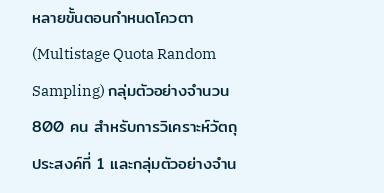หลายขั้นตอนกำหนดโควตา (Multistage Quota Random Sampling) กลุ่มตัวอย่างจำนวน 800 คน สำหรับการวิเคราะห์วัตถุประสงค์ที่ 1 และกลุ่มตัวอย่างจำน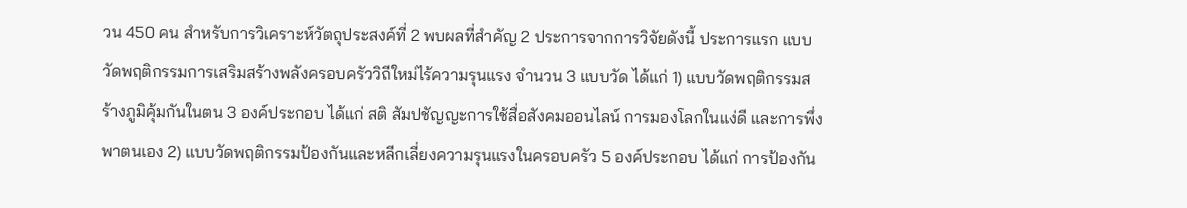วน 450 คน สำหรับการวิเคราะห์วัตถุประสงค์ที่ 2 พบผลที่สำคัญ 2 ประการจากการวิจัยดังนี้ ประการแรก แบบวัดพฤติกรรมการเสริมสร้างพลังครอบครัววิถีใหม่ไร้ความรุนแรง จำนวน 3 แบบวัด ได้แก่ 1) แบบวัดพฤติกรรมสร้างภูมิคุ้มกันในตน 3 องค์ประกอบ ได้แก่ สติ สัมปชัญญะการใช้สื่อสังคมออนไลน์ การมองโลกในแง่ดี และการพึ่งพาตนเอง 2) แบบวัดพฤติกรรมป้องกันและหลีกเลี่ยงความรุนแรงในครอบครัว 5 องค์ประกอบ ได้แก่ การป้องกัน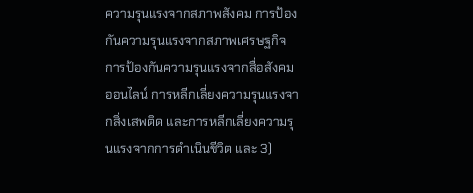ความรุนแรงจากสภาพสังคม การป้องกันความรุนแรงจากสภาพเศรษฐกิจ การป้องกันความรุนแรงจากสื่อสังคมออนไลน์ การหลีกเลี่ยงความรุนแรงจากสิ่งเสพติด และการหลีกเลี่ยงความรุนแรงจากการดำเนินชีวิต และ 3)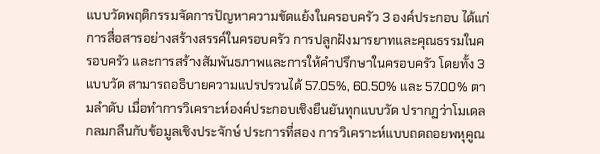แบบวัดพฤติกรรมจัดการปัญหาความขัดแย้งในครอบครัว 3 องค์ประกอบ ได้แก่ การสื่อสารอย่างสร้างสรรค์ในครอบครัว การปลูกฝังมารยาทและคุณธรรมในครอบครัว และการสร้างสัมพันธภาพและการให้คำปรึกษาในครอบครัว โดยทั้ง 3 แบบวัด สามารถอธิบายความแปรปรวนได้ 57.05%, 60.50% และ 57.00% ตามลำดับ เมื่อทำการวิเคราะห์องค์ประกอบเชิงยืนยันทุกแบบวัด ปรากฏว่าโมเดลกลมกลืนกับข้อมูลเชิงประจักษ์ ประการที่สอง การวิเคราะห์แบบถดถอยพหุคูณ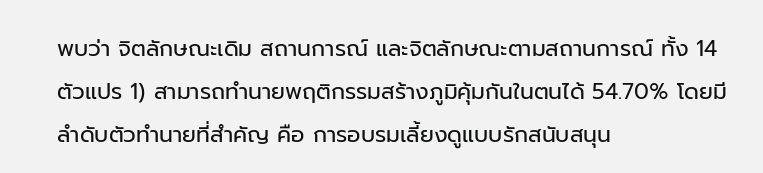พบว่า จิตลักษณะเดิม สถานการณ์ และจิตลักษณะตามสถานการณ์ ทั้ง 14 ตัวแปร 1) สามารถทำนายพฤติกรรมสร้างภูมิคุ้มกันในตนได้ 54.70% โดยมีลำดับตัวทำนายที่สำคัญ คือ การอบรมเลี้ยงดูแบบรักสนับสนุน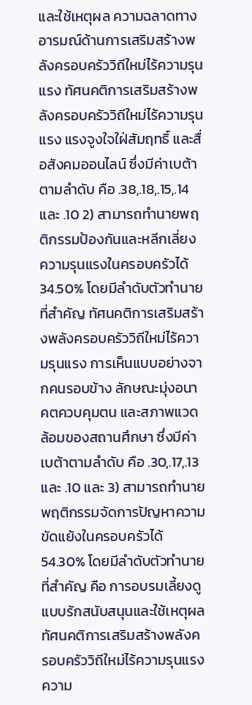และใช้เหตุผล ความฉลาดทางอารมณ์ด้านการเสริมสร้างพลังครอบครัววิถีใหม่ไร้ความรุนแรง ทัศนคติการเสริมสร้างพลังครอบครัววิถีใหม่ไร้ความรุนแรง แรงจูงใจใฝ่สัมฤทธิ์ และสื่อสังคมออนไลน์ ซึ่งมีค่าเบต้าตามลำดับ คือ .38,.18,.15,.14 และ .10 2) สามารถทำนายพฤติกรรมป้องกันและหลีกเลี่ยงความรุนแรงในครอบครัวได้ 34.50% โดยมีลำดับตัวทำนายที่สำคัญ ทัศนคติการเสริมสร้างพลังครอบครัววิถีใหม่ไร้ความรุนแรง การเห็นแบบอย่างจากคนรอบข้าง ลักษณะมุ่งอนาคตควบคุมตน และสภาพแวดล้อมของสถานศึกษา ซึ่งมีค่าเบต้าตามลำดับ คือ .30,.17,.13 และ .10 และ 3) สามารถทำนายพฤติกรรมจัดการปัญหาความขัดแย้งในครอบครัวได้ 54.30% โดยมีลำดับตัวทำนายที่สำคัญ คือ การอบรมเลี้ยงดูแบบรักสนับสนุนและใช้เหตุผล ทัศนคติการเสริมสร้างพลังครอบครัววิถีใหม่ไร้ความรุนแรง ความ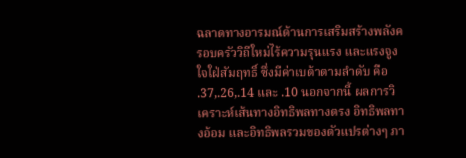ฉลาดทางอารมณ์ด้านการเสริมสร้างพลังครอบครัววิถีใหม่ไร้ความรุนแรง และแรงจูงใจใฝ่สัมฤทธิ์ ซึ่งมีค่าเบต้าตามลำดับ คือ .37,.26,.14 และ .10 นอกจากนี้ ผลการวิเคราะห์เส้นทางอิทธิพลทางตรง อิทธิพลทางอ้อม และอิทธิพลรวมของตัวแปรต่างๆ ภา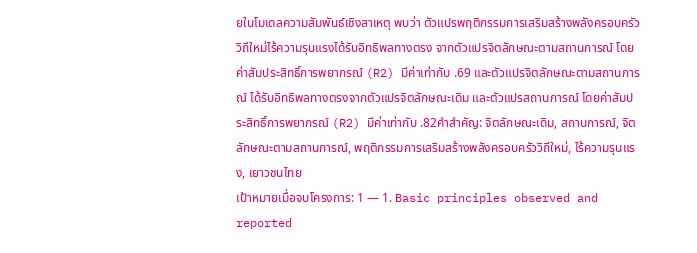ยในโมเดลความสัมพันธ์เชิงสาเหตุ พบว่า ตัวแปรพฤติกรรมการเสริมสร้างพลังครอบครัววิถีใหม่ไร้ความรุนแรงได้รับอิทธิพลทางตรง จากตัวแปรจิตลักษณะตามสถานการณ์ โดยค่าสัมประสิทธิ์การพยากรณ์ (R2) มีค่าเท่ากับ .69 และตัวแปรจิตลักษณะตามสถานการณ์ ได้รับอิทธิพลทางตรงจากตัวแปรจิตลักษณะเดิม และตัวแปรสถานการณ์ โดยค่าสัมประสิทธิ์การพยากรณ์ (R2) มีค่าเท่ากับ .82คำสำคัญ: จิตลักษณะเดิม, สถานการณ์, จิตลักษณะตามสถานการณ์, พฤติกรรมการเสริมสร้างพลังครอบครัววิถีใหม่, ไร้ความรุนแรง, เยาวชนไทย
เป้าหมายเมื่อจบโครงการ: 1 — 1. Basic principles observed and reported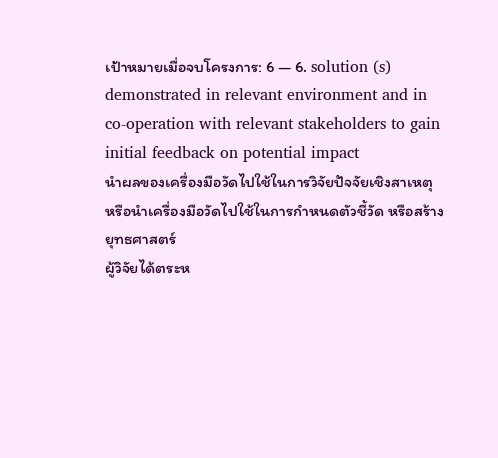เป้าหมายเมื่อจบโครงการ: 6 — 6. solution (s) demonstrated in relevant environment and in co-operation with relevant stakeholders to gain initial feedback on potential impact
นำผลของเครื่องมือวัดไปใช้ในการวิจัยปัจจัยเชิงสาเหตุ หรือนำเครื่องมือวัดไปใช้ในการกำหนดตัวชี้วัด หรือสร้างยุทธศาสตร์
ผู้วิจัยได้ตระห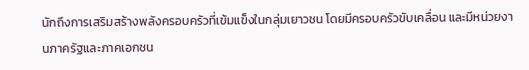นักถึงการเสริมสร้างพลังครอบครัวที่เข้มแข็งในกลุ่มเยาวชน โดยมีครอบครัวขับเคลื่อน และมีหน่วยงานภาครัฐและภาคเอกชน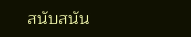สนับสนัน